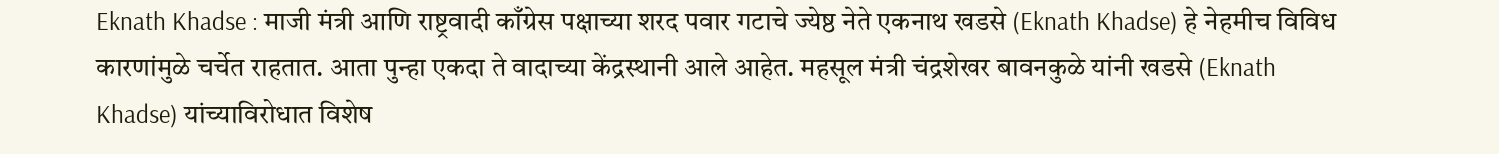Eknath Khadse : माजी मंत्री आणि राष्ट्रवादी काँग्रेस पक्षाच्या शरद पवार गटाचे ज्येष्ठ नेते एकनाथ खडसे (Eknath Khadse) हे नेहमीच विविध कारणांमुळे चर्चेत राहतात. आता पुन्हा एकदा ते वादाच्या केंद्रस्थानी आले आहेत. महसूल मंत्री चंद्रशेखर बावनकुळे यांनी खडसे (Eknath Khadse) यांच्याविरोधात विशेष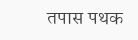तपास पथक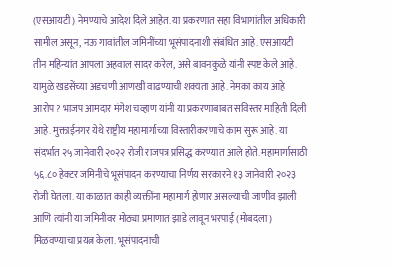(एसआयटी) नेमण्याचे आदेश दिले आहेत. या प्रकरणात सहा विभागांतील अधिकारी सामील असून, नऊ गावांतील जमिनींच्या भूसंपादनाशी संबंधित आहे. एसआयटी तीन महिन्यांत आपला अहवाल सादर करेल, असे बावनकुळे यांनी स्पष्ट केले आहे. यामुळे खडसेंच्या अडचणी आणखी वाढण्याची शक्यता आहे. नेमका काय आहे आरोप? भाजप आमदार मंगेश चव्हाण यांनी या प्रकरणाबाबत सविस्तर माहिती दिली आहे. मुक्ताईनगर येथे राष्ट्रीय महामार्गाच्या विस्तारीकरणाचे काम सुरू आहे. या संदर्भात २५ जानेवारी २०२२ रोजी राजपत्र प्रसिद्ध करण्यात आले होते. महामार्गासाठी ५६.८० हेक्टर जमिनीचे भूसंपादन करण्याचा निर्णय सरकारने १३ जानेवारी २०२३ रोजी घेतला. या काळात काही व्यक्तींना महामार्ग होणार असल्याची जाणीव झाली आणि त्यांनी या जमिनीवर मोठ्या प्रमाणात झाडे लावून भरपाई (मोबदला) मिळवण्याचा प्रयत्न केला. भूसंपादनाची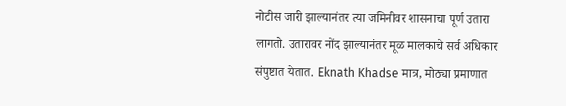नोटीस जारी झाल्यानंतर त्या जमिनीवर शासनाचा पूर्ण उतारा लागतो. उतारावर नोंद झाल्यानंतर मूळ मालकाचे सर्व अधिकार संपुष्टात येतात. Eknath Khadse मात्र, मोठ्या प्रमाणात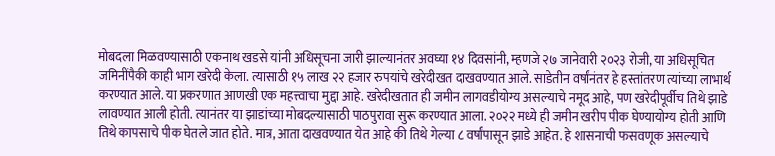मोबदला मिळवण्यासाठी एकनाथ खडसे यांनी अधिसूचना जारी झाल्यानंतर अवघ्या १४ दिवसांनी, म्हणजे २७ जानेवारी २०२३ रोजी, या अधिसूचित जमिनींपैकी काही भाग खरेदी केला. त्यासाठी १५ लाख २२ हजार रुपयांचे खरेदीखत दाखवण्यात आले. साडेतीन वर्षांनंतर हे हस्तांतरण त्यांच्या लाभार्थ करण्यात आले. या प्रकरणात आणखी एक महत्त्वाचा मुद्दा आहे. खरेदीखतात ही जमीन लागवडीयोग्य असल्याचे नमूद आहे, पण खरेदीपूर्वीच तिथे झाडे लावण्यात आली होती. त्यानंतर या झाडांच्या मोबदल्यासाठी पाठपुरावा सुरू करण्यात आला. २०२२ मध्ये ही जमीन खरीप पीक घेण्यायोग्य होती आणि तिथे कापसाचे पीक घेतले जात होते. मात्र, आता दाखवण्यात येत आहे की तिथे गेल्या ८ वर्षांपासून झाडे आहेत. हे शासनाची फसवणूक असल्याचे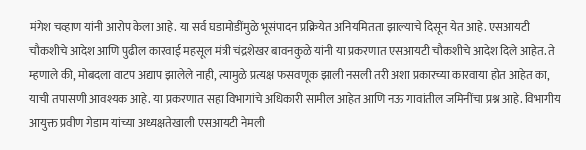मंगेश चव्हाण यांनी आरोप केला आहे. या सर्व घडामोडींमुळे भूसंपादन प्रक्रियेत अनियमितता झाल्याचे दिसून येत आहे. एसआयटी चौकशीचे आदेश आणि पुढील कारवाई महसूल मंत्री चंद्रशेखर बावनकुळे यांनी या प्रकरणात एसआयटी चौकशीचे आदेश दिले आहेत. ते म्हणाले की, मोबदला वाटप अद्याप झालेले नाही, त्यामुळे प्रत्यक्ष फसवणूक झाली नसली तरी अशा प्रकारच्या कारवाया होत आहेत का, याची तपासणी आवश्यक आहे. या प्रकरणात सहा विभागांचे अधिकारी सामील आहेत आणि नऊ गावांतील जमिनींचा प्रश्न आहे. विभागीय आयुक्त प्रवीण गेडाम यांच्या अध्यक्षतेखाली एसआयटी नेमली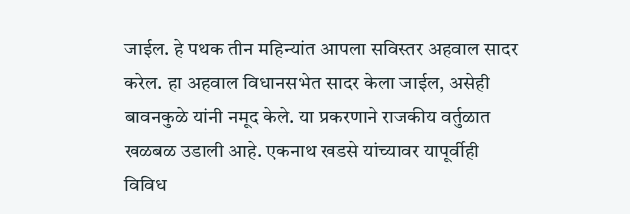जाईल. हे पथक तीन महिन्यांत आपला सविस्तर अहवाल सादर करेल. हा अहवाल विधानसभेत सादर केला जाईल, असेही बावनकुळे यांनी नमूद केले. या प्रकरणाने राजकीय वर्तुळात खळबळ उडाली आहे. एकनाथ खडसे यांच्यावर यापूर्वीही विविध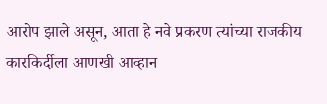आरोप झाले असून, आता हे नवे प्रकरण त्यांच्या राजकीय कारकिर्दीला आणखी आव्हान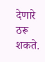देणारे ठरू शकते.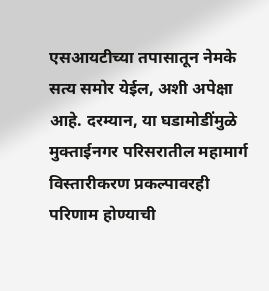एसआयटीच्या तपासातून नेमके सत्य समोर येईल, अशी अपेक्षा आहे. दरम्यान, या घडामोडींमुळे मुक्ताईनगर परिसरातील महामार्ग विस्तारीकरण प्रकल्पावरही परिणाम होण्याची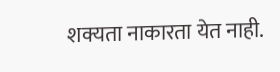शक्यता नाकारता येत नाही.